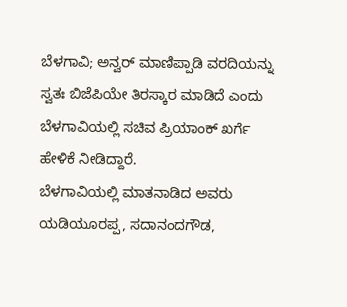ಬೆಳಗಾವಿ; ಅನ್ವರ್ ಮಾಣಿಪ್ಪಾಡಿ ವರದಿಯನ್ನು ಸ್ವತಃ ಬಿಜೆಪಿಯೇ ತಿರಸ್ಕಾರ ಮಾಡಿದೆ ಎಂದು ಬೆಳಗಾವಿಯಲ್ಲಿ ಸಚಿವ ಪ್ರಿಯಾಂಕ್ ಖರ್ಗೆ ಹೇಳಿಕೆ ನೀಡಿದ್ದಾರೆ.
ಬೆಳಗಾವಿಯಲ್ಲಿ ಮಾತನಾಡಿದ ಅವರು ಯಡಿಯೂರಪ್ಪ, ಸದಾನಂದಗೌಡ,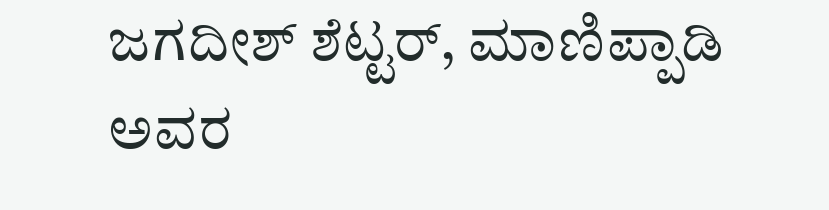ಜಗದೀಶ್ ಶೆಟ್ಟರ್, ಮಾಣಿಪ್ಪಾಡಿ ಅವರ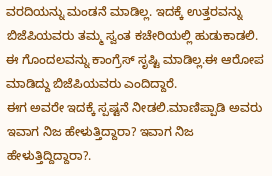ವರದಿಯನ್ನು ಮಂಡನೆ ಮಾಡಿಲ್ಲ. ಇದಕ್ಕೆ ಉತ್ತರವನ್ನು ಬಿಜೆಪಿಯವರು ತಮ್ಮ ಸ್ವಂತ ಕಚೇರಿಯಲ್ಲಿ ಹುಡುಕಾಡಲಿ. ಈ ಗೊಂದಲವನ್ನು ಕಾಂಗ್ರೆಸ್ ಸೃಷ್ಟಿ ಮಾಡಿಲ್ಲ.ಈ ಆರೋಪ ಮಾಡಿದ್ದು ಬಿಜೆಪಿಯವರು ಎಂದಿದ್ದಾರೆ.
ಈಗ ಅವರೇ ಇದಕ್ಕೆ ಸ್ಪಷ್ಟನೆ ನೀಡಲಿ.ಮಾಣಿಪ್ಪಾಡಿ ಅವರು ಇವಾಗ ನಿಜ ಹೇಳುತ್ತಿದ್ದಾರಾ? ಇವಾಗ ನಿಜ ಹೇಳುತ್ತಿದ್ದಿದ್ದಾರಾ?.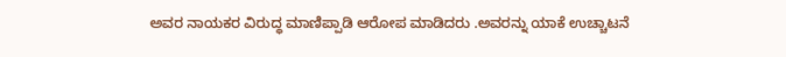ಅವರ ನಾಯಕರ ವಿರುದ್ಧ ಮಾಣಿಪ್ಪಾಡಿ ಆರೋಪ ಮಾಡಿದರು .ಅವರನ್ನು ಯಾಕೆ ಉಚ್ಚಾಟನೆ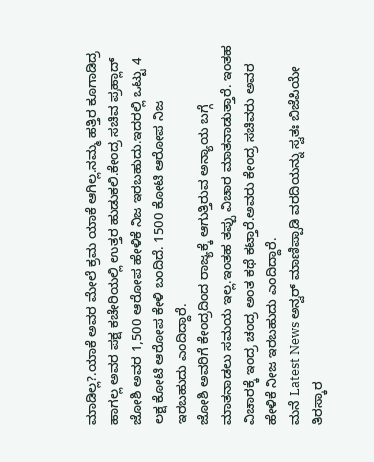ಮಾಡಿಲ್ಲ?.ಯಾಕೆ ಅವರ ಮೇಲೆ ಕ್ರಮ ಯಾಕೆ ಆಗಿಲ್ಲ.ನಮ್ಮ ಹತ್ತಿರ ಕೂಗಾಡಿದ್ರ ಹಾಗಲ್ಲ ಅವರ ಪಕ್ಷ ಕಚೇರಿಯಲ್ಲಿ ಉತ್ತರ ಹುಡುಕಲಿ.ಕೇಂದ್ರ ಸಚಿವ ಪ್ರಹ್ಲಾದ್ ಜೋಶಿ ಅವರ 1,500 ಆರೋಪ ಹೇಳಿಕೆ ನಿಜ ಇರಬಹುದು.ಇದರಲ್ಲಿ ಒಟ್ಟು 4 ಲಕ್ಷ ಕೋಟಿ ಆರೋಪ ಕೇಳಿ ಬಂದಿದೆ. 1500 ಕೋಟಿ ಆರೋಪ ನಿಜ ಇರಬಹುದು ಎಂದಿದ್ದಾರೆ.
ಜೋಶಿ ಅವರಿಗೆ ಕೇಂದ್ರದಿಂದ ರಾಜ್ಯಕ್ಕೆ ಆಗುತ್ತಿರುವ ಅನ್ಯಾಯ ಬಗ್ಗೆ ಮಾತನಾಡಲು ಸಮಯ ಇಲ್ಲ.ಇಂತಹ ತಪ್ಪು ವಿಚಾರ ಮಾತನಾಡುತ್ತಾರೆ. ಇಂತಹ ವಿಚಾರಕ್ಕೆ ಇಂದ್ರ ಚಂದ್ರ ಅಂತ ಕಥೆ ಕಟ್ತಾರೆ.ಅವರು ಕೇಂದ್ರ ಸಚಿವರು ಅವರ ಹೇಳಿಕೆ ನೀಜ ಇರಬಹುದು ಎಂದಿದ್ದಾರೆ.
ಮನೆ Latest News ಅನ್ವರ್ ಮಾಣಿಪ್ಪಾಡಿ ವರದಿಯನ್ನು ಸ್ವತಃ ಬಿಜೆಪಿಯೇ ತಿರಸ್ಕಾರ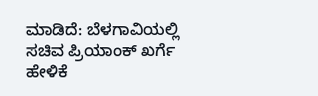ಮಾಡಿದೆ: ಬೆಳಗಾವಿಯಲ್ಲಿ ಸಚಿವ ಪ್ರಿಯಾಂಕ್ ಖರ್ಗೆ ಹೇಳಿಕೆ